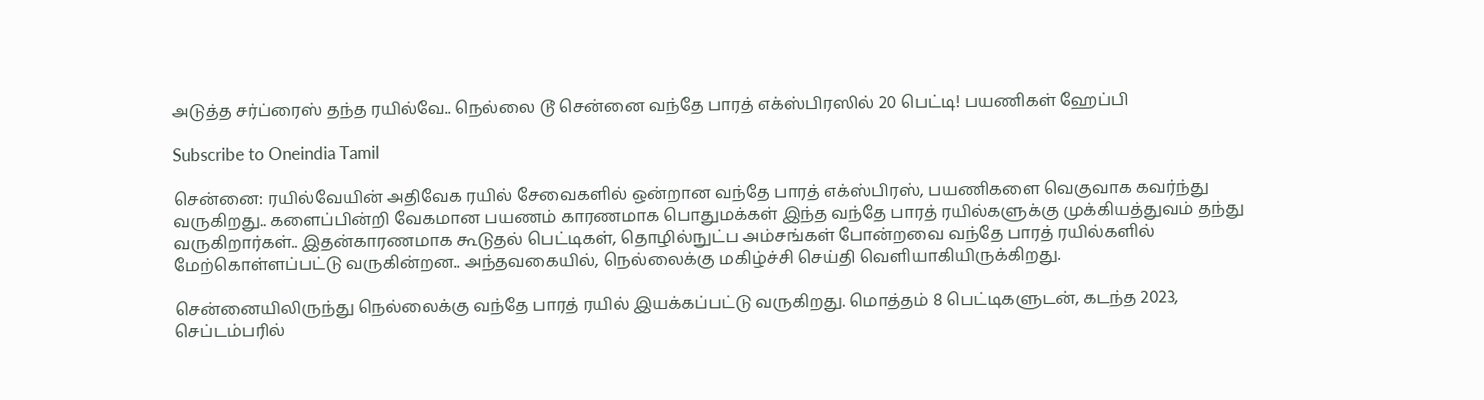அடுத்த சர்ப்ரைஸ் தந்த ரயில்வே.. நெல்லை டூ சென்னை வந்தே பாரத் எக்ஸ்பிரஸில் 20 பெட்டி! பயணிகள் ஹேப்பி

Subscribe to Oneindia Tamil

சென்னை: ரயில்வேயின் அதிவேக ரயில் சேவைகளில் ஒன்றான வந்தே பாரத் எக்ஸ்பிரஸ், பயணிகளை வெகுவாக கவர்ந்து வருகிறது.. களைப்பின்றி வேகமான பயணம் காரணமாக பொதுமக்கள் இந்த வந்தே பாரத் ரயில்களுக்கு முக்கியத்துவம் தந்து வருகிறார்கள்.. இதன்காரணமாக கூடுதல் பெட்டிகள், தொழில்நுட்ப அம்சங்கள் போன்றவை வந்தே பாரத் ரயில்களில் மேற்கொள்ளப்பட்டு வருகின்றன.. அந்தவகையில், நெல்லைக்கு மகிழ்ச்சி செய்தி வெளியாகியிருக்கிறது.

சென்னையிலிருந்து நெல்லைக்கு வந்தே பாரத் ரயில் இயக்கப்பட்டு வருகிறது. மொத்தம் 8 பெட்டிகளுடன், கடந்த 2023, செப்டம்பரில்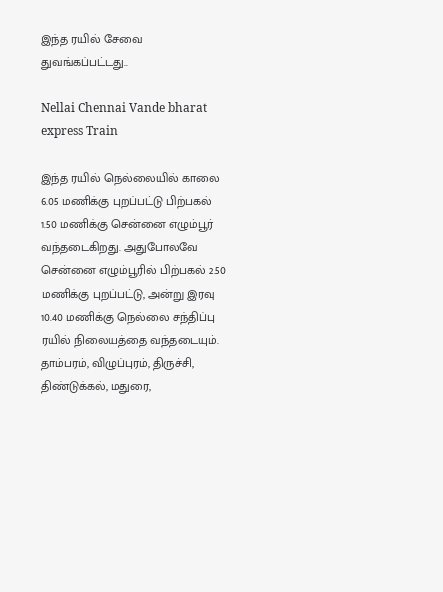இந்த ரயில் சேவை துவங்கப்பட்டது..

Nellai Chennai Vande bharat express Train

இந்த ரயில் நெல்லையில் காலை 6.05 மணிக்கு புறப்பட்டு பிற்பகல் 1.50 மணிக்கு சென்னை எழும்பூர் வந்தடைகிறது. அதுபோலவே சென்னை எழும்பூரில் பிற்பகல் 2.50 மணிக்கு புறப்பட்டு, அன்று இரவு 10.40 மணிக்கு நெல்லை சந்திப்பு ரயில் நிலையத்தை வந்தடையும். தாம்பரம், விழுப்புரம், திருச்சி, திண்டுக்கல், மதுரை,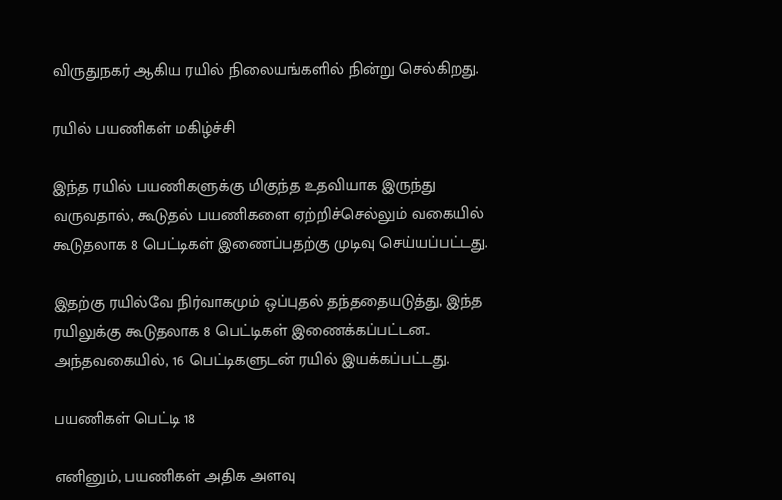விருதுநகர் ஆகிய ரயில் நிலையங்களில் நின்று செல்கிறது.

ரயில் பயணிகள் மகிழ்ச்சி

இந்த ரயில் பயணிகளுக்கு மிகுந்த உதவியாக இருந்து வருவதால், கூடுதல் பயணிகளை ஏற்றிச்செல்லும் வகையில் கூடுதலாக 8 பெட்டிகள் இணைப்பதற்கு முடிவு செய்யப்பட்டது.

இதற்கு ரயில்வே நிர்வாகமும் ஒப்புதல் தந்ததையடுத்து, இந்த ரயிலுக்கு கூடுதலாக 8 பெட்டிகள் இணைக்கப்பட்டன.. அந்தவகையில், 16 பெட்டிகளுடன் ரயில் இயக்கப்பட்டது.

பயணிகள் பெட்டி 18

எனினும், பயணிகள் அதிக அளவு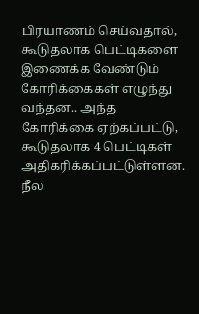பிரயாணம் செய்வதால், கூடுதலாக பெட்டிகளை இணைக்க வேண்டும் கோரிக்கைகள் எழுந்து வந்தன.. அந்த கோரிக்கை ஏற்கப்பட்டு, கூடுதலாக 4 பெட்டிகள் அதிகரிக்கப்பட்டுள்ளன. நீல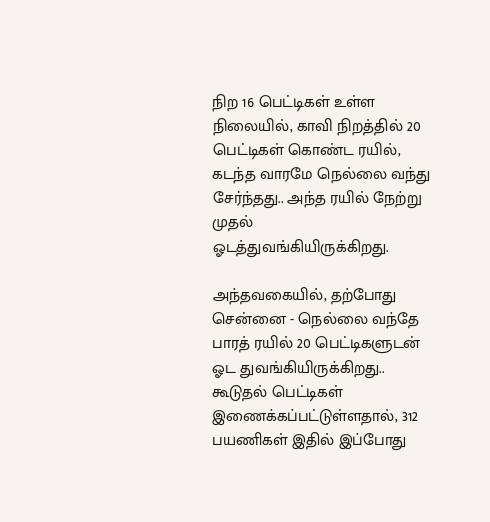நிற 16 பெட்டிகள் உள்ள நிலையில், காவி நிறத்தில் 20 பெட்டிகள் கொண்ட ரயில், கடந்த வாரமே நெல்லை வந்து சேர்ந்தது.. அந்த ரயில் நேற்று முதல் ஓடத்துவங்கியிருக்கிறது.

அந்தவகையில், தற்போது சென்னை - நெல்லை வந்தே பாரத் ரயில் 20 பெட்டிகளுடன் ஓட துவங்கியிருக்கிறது.. கூடுதல் பெட்டிகள் இணைக்கப்பட்டுள்ளதால், 312 பயணிகள் இதில் இப்போது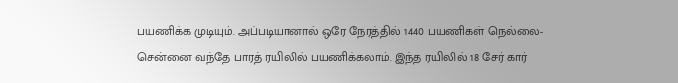பயணிக்க முடியும். அப்படியானால் ஒரே நேரத்தில் 1440 பயணிகள் நெல்லை-சென்னை வந்தே பாரத் ரயிலில் பயணிக்கலாம். இந்த ரயிலில் 18 சேர் கார்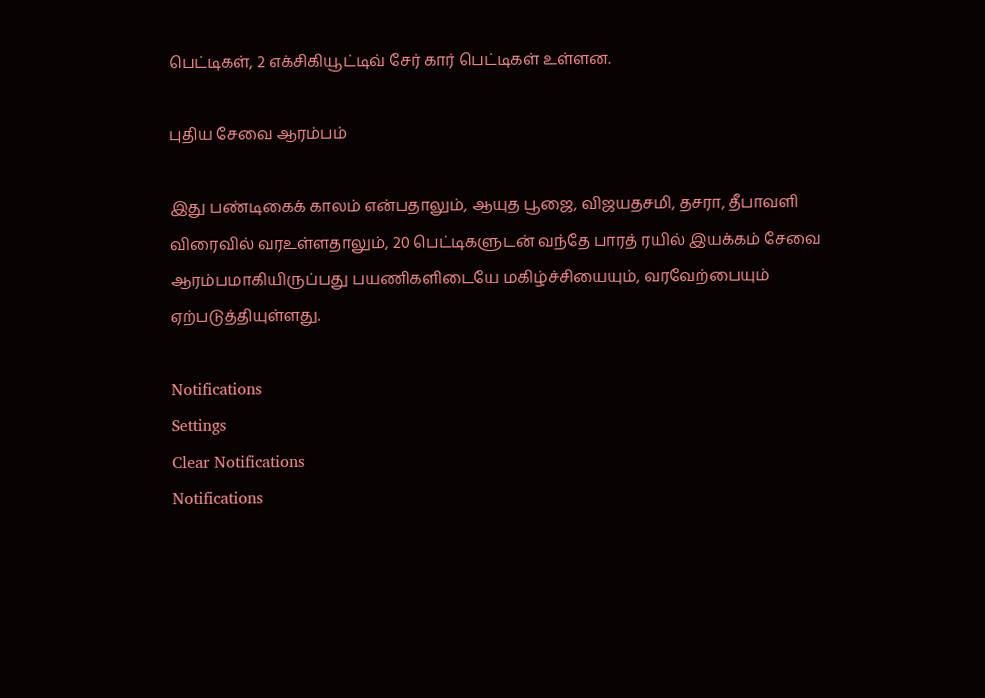பெட்டிகள், 2 எக்சிகியூட்டிவ் சேர் கார் பெட்டிகள் உள்ளன.

புதிய சேவை ஆரம்பம்

இது பண்டிகைக் காலம் என்பதாலும், ஆயுத பூஜை, விஜயதசமி, தசரா, தீபாவளி விரைவில் வரஉள்ளதாலும், 20 பெட்டிகளுடன் வந்தே பாரத் ரயில் இயக்கம் சேவை ஆரம்பமாகியிருப்பது பயணிகளிடையே மகிழ்ச்சியையும், வரவேற்பையும் ஏற்படுத்தியுள்ளது.

Notifications
Settings
Clear Notifications
Notifications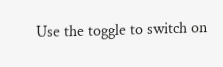Use the toggle to switch on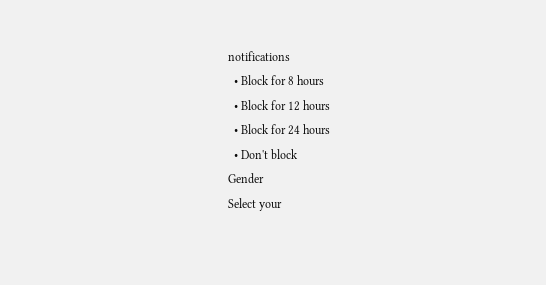notifications
  • Block for 8 hours
  • Block for 12 hours
  • Block for 24 hours
  • Don't block
Gender
Select your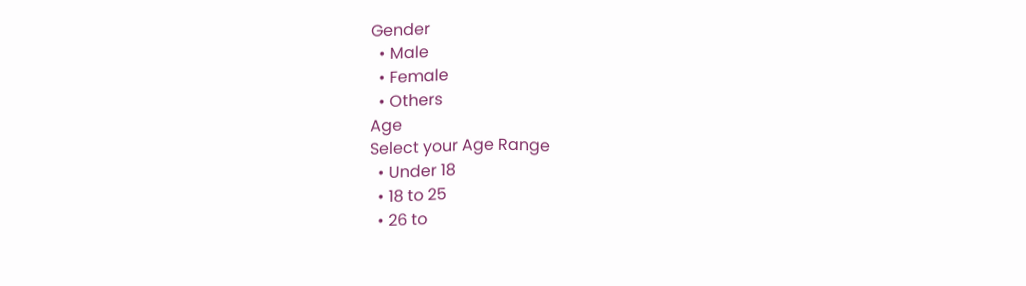Gender
  • Male
  • Female
  • Others
Age
Select your Age Range
  • Under 18
  • 18 to 25
  • 26 to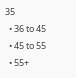35
  • 36 to 45
  • 45 to 55
  • 55+